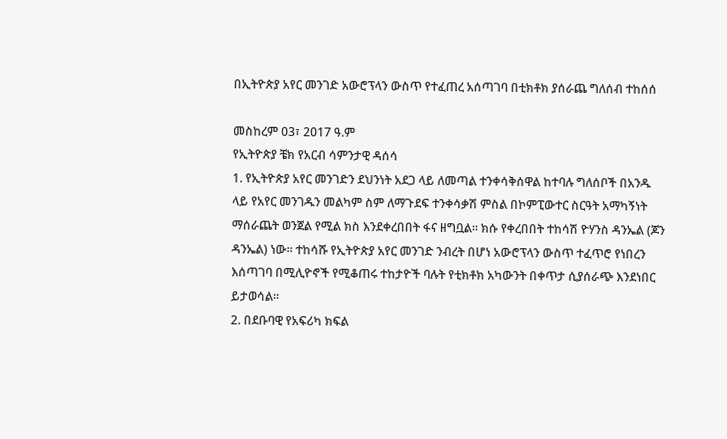በኢትዮጵያ አየር መንገድ አውሮፕላን ውስጥ የተፈጠረ አሰጣገባ በቲክቶክ ያሰራጨ ግለሰብ ተከሰሰ

መስከረም 03፣ 2017 ዓ.ም
የኢትዮጵያ ቼክ የአርብ ሳምንታዊ ዳሰሳ
1. የኢትዮጵያ አየር መንገድን ደህንነት አደጋ ላይ ለመጣል ተንቀሳቅሰዋል ከተባሉ ግለሰቦች በአንዱ ላይ የአየር መንገዱን መልካም ስም ለማጉደፍ ተንቀሳቃሽ ምስል በኮምፒውተር ስርዓት አማካኝነት ማሰራጨት ወንጀል የሚል ክስ እንደቀረበበት ፋና ዘግቧል። ክሱ የቀረበበት ተከሳሽ ዮሃንስ ዳንኤል (ጆን ዳንኤል) ነው። ተከሳሹ የኢትዮጵያ አየር መንገድ ንብረት በሆነ አውሮፕላን ውስጥ ተፈጥሮ የነበረን እሰጣገባ በሚሊዮኖች የሚቆጠሩ ተከታዮች ባሉት የቲክቶክ አካውንት በቀጥታ ሲያሰራጭ እንደነበር ይታወሳል።
2. በደቡባዊ የአፍሪካ ክፍል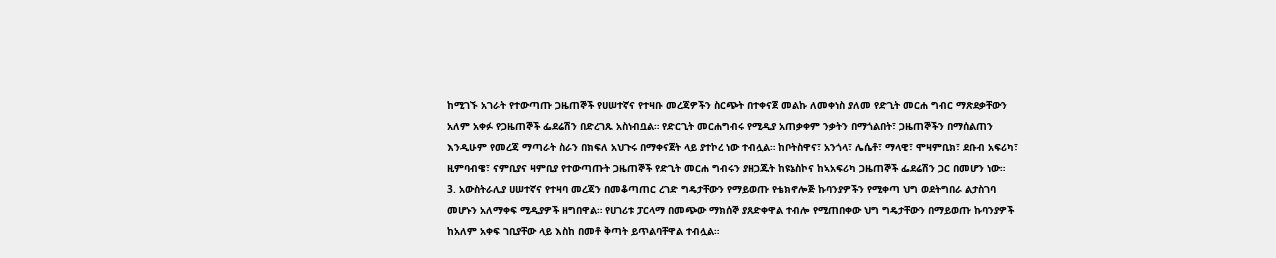ከሚገኙ አገራት የተውጣጡ ጋዜጠኞች የሀሠተኛና የተዛቡ መረጃዎችን ስርጭት በተቀናጀ መልኩ ለመቀነስ ያለመ የድጊት መርሐ ግብር ማጽደቃቸውን አለም አቀፉ የጋዜጠኞች ፌደሬሽን በድረገጹ አስነብቧል። የድርጊት መርሐግብሩ የሚዲያ አጠቃቀም ንቃትን በማጎልበት፣ ጋዜጠኞችን በማሰልጠን እንዲሁም የመረጃ ማጣራት ስራን በክፍለ አህጉሩ በማቀናጀት ላይ ያተኮረ ነው ተብሏል። ከቦትስዋና፣ አንጎላ፣ ሌሴቶ፣ ማላዊ፣ ሞዛምቢክ፣ ደቡብ አፍሪካ፣ ዚምባብዌ፣ ናምቢያና ዛምቢያ የተውጣጡት ጋዜጠኞች የድጊት መርሐ ግብሩን ያዘጋጁት ከዩኔስኮና ከኣአፍሪካ ጋዜጠኞች ፌደሬሽን ጋር በመሆን ነው።
3. አውስትራሊያ ሀሠተኛና የተዛባ መረጃን በመቆጣጠር ረገድ ግዴታቸውን የማይወጡ የቴክኖሎጅ ኩባንያዎችን የሚቀጣ ህግ ወደትግበራ ልታስገባ መሆኑን አለማቀፍ ሚዲያዎች ዘግበዋል። የሀገሪቱ ፓርላማ በመጭው ማክሰኞ ያጸድቀዋል ተብሎ የሚጠበቀው ህግ ግዴታቸውን በማይወጡ ኩባንያዎች ከአለም አቀፍ ገቢያቸው ላይ እስከ በመቶ ቅጣት ይጥልባቸዋል ተብሏል።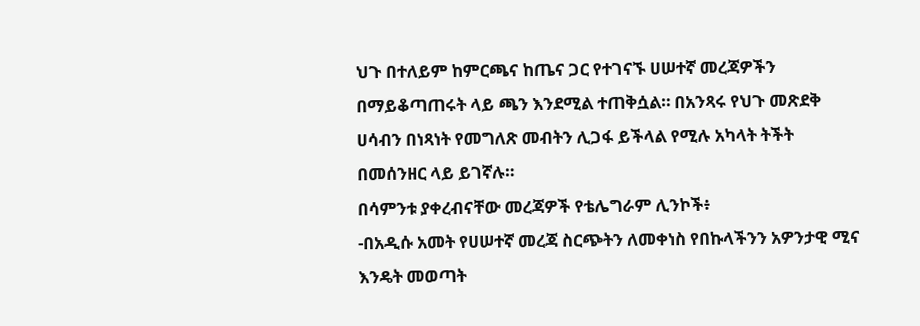ህጉ በተለይም ከምርጫና ከጤና ጋር የተገናኙ ሀሠተኛ መረጃዎችን በማይቆጣጠሩት ላይ ጫን እንደሚል ተጠቅሷል። በአንጻሩ የህጉ መጽደቅ ሀሳብን በነጻነት የመግለጽ መብትን ሊጋፋ ይችላል የሚሉ አካላት ትችት በመሰንዘር ላይ ይገኛሉ።
በሳምንቱ ያቀረብናቸው መረጃዎች የቴሌግራም ሊንኮች፥
-በአዲሱ አመት የሀሠተኛ መረጃ ስርጭትን ለመቀነስ የበኩላችንን አዎንታዊ ሚና እንዴት መወጣት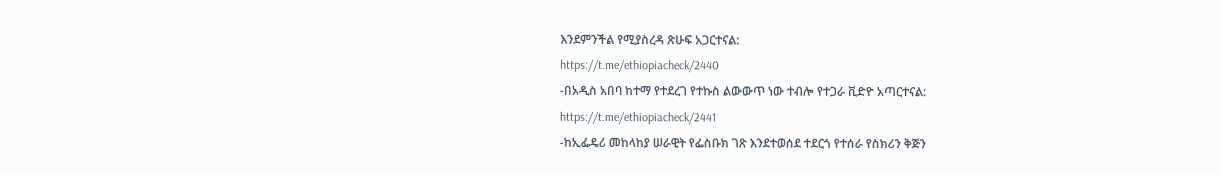እንደምንችል የሚያስረዳ ጽሁፍ አጋርተናል:
https://t.me/ethiopiacheck/2440
-በአዲስ አበባ ከተማ የተደረገ የተኩስ ልውውጥ ነው ተብሎ የተጋራ ቪድዮ አጣርተናል:
https://t.me/ethiopiacheck/2441
-ከኢፌዴሪ መከላከያ ሠራዊት የፌስቡክ ገጽ እንደተወሰደ ተደርጎ የተሰራ የስክሪን ቅጅን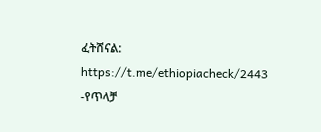ፈትሸናል:
https://t.me/ethiopiacheck/2443
-የጥላቻ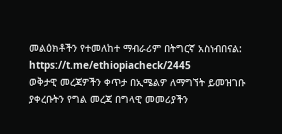መልዕክቶችን የተመለከተ ማብራሪም በትግርኛ አስነብበናል:
https://t.me/ethiopiacheck/2445
ወቅታዊ መረጃዎችን ቀጥታ በኢሜልዎ ለማግኘት ይመዝገቡ
ያቀረቡትን የግል መረጃ በግላዊ መመሪያችን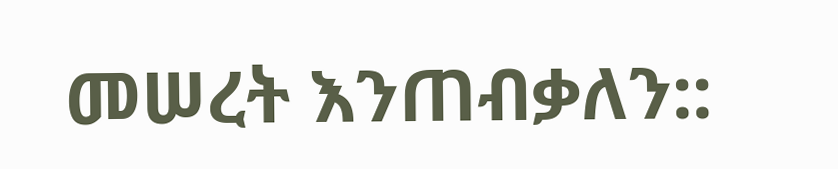መሠረት እንጠብቃለን::